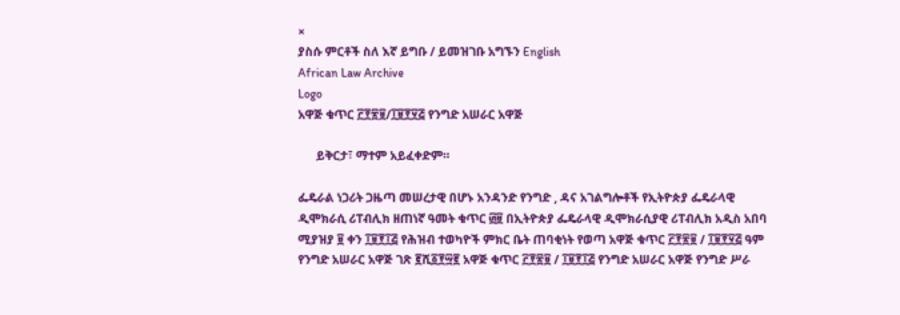×
ያስሱ ምርቶች ስለ እኛ ይግቡ / ይመዝገቡ አግኙን English
African Law Archive
Logo
አዋጅ ቁጥር ፫፻፳፱/፲፱፻፶፭ የንግድ አሠራር አዋጅ

      ይቅርታ፣ ማተም አይፈቀድም።

ፌዴራል ነጋሪት ጋዜጣ መሠረታዊ በሆኑ አንዳንድ የንግድ , ዳና አገልግሎቶች የኢትዮጵያ ፌዴራላዊ ዲሞክራሲ ሪፐብሊክ ዘጠነኛ ዓመት ቁጥር ፴፱ በኢትዮጵያ ፌዴራላዊ ዲሞክራሲያዊ ሪፐብሊክ አዲስ አበባ ሚያዝያ ፱ ቀን ፲፱፻፲፭ የሕዝብ ተወካዮች ምክር ቤት ጠባቂነት የወጣ አዋጅ ቁጥር ፫፻፳፱ / ፲፱፻፶፭ ዓም የንግድ አሠራር አዋጅ ገጽ ፪ሺ፩፻፵፪ አዋጅ ቁጥር ፫፻፳፱ / ፲፱፻፲፭ የንግድ አሠራር አዋጅ የንግድ ሥራ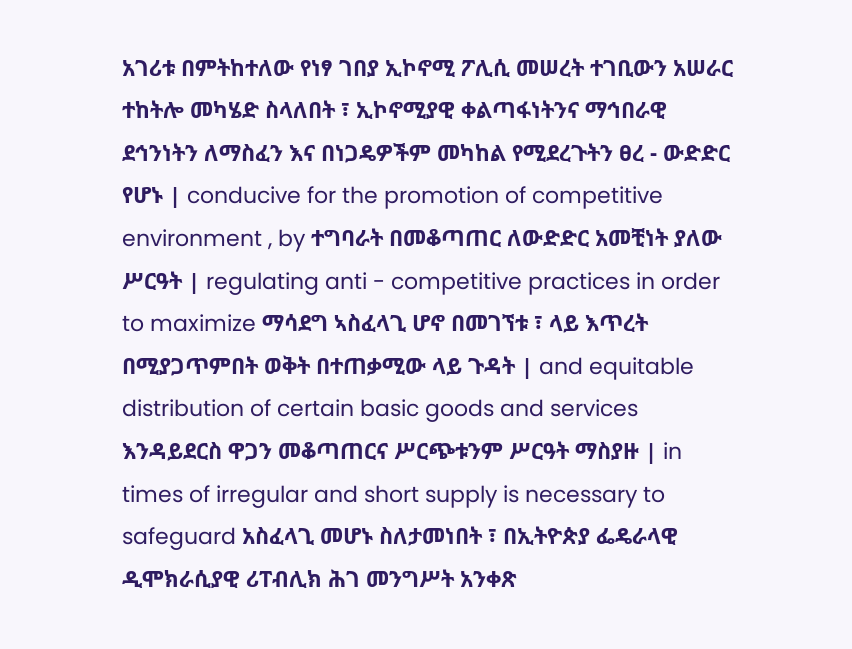አገሪቱ በምትከተለው የነፃ ገበያ ኢኮኖሚ ፖሊሲ መሠረት ተገቢውን አሠራር ተከትሎ መካሄድ ስላለበት ፣ ኢኮኖሚያዊ ቀልጣፋነትንና ማኅበራዊ ደኅንነትን ለማስፈን እና በነጋዴዎችም መካከል የሚደረጉትን ፀረ - ውድድር የሆኑ | conducive for the promotion of competitive environment , by ተግባራት በመቆጣጠር ለውድድር አመቺነት ያለው ሥርዓት | regulating anti - competitive practices in order to maximize ማሳደግ ኣስፈላጊ ሆኖ በመገኘቱ ፣ ላይ እጥረት በሚያጋጥምበት ወቅት በተጠቃሚው ላይ ጉዳት | and equitable distribution of certain basic goods and services እንዳይደርስ ዋጋን መቆጣጠርና ሥርጭቱንም ሥርዓት ማስያዙ | in times of irregular and short supply is necessary to safeguard አስፈላጊ መሆኑ ስለታመነበት ፣ በኢትዮጵያ ፌዴራላዊ ዲሞክራሲያዊ ሪፐብሊክ ሕገ መንግሥት አንቀጽ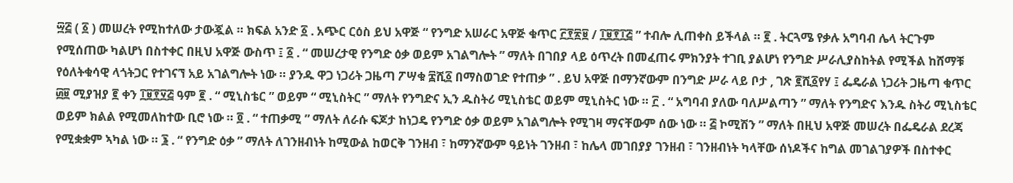፵፭ ( ፩ ) መሠረት የሚከተለው ታውጇል ። ክፍል አንድ ፩ . አጭር ርዕስ ይህ አዋጅ “ የንግድ አሠራር አዋጅ ቁጥር ፫፻፳፱ / ፲፱፻፲፭ ” ተብሎ ሊጠቀስ ይችላል ። ፪ . ትርጓሜ የቃሉ አግባብ ሌላ ትርጉም የሚሰጠው ካልሆነ በስተቀር በዚህ አዋጅ ውስጥ ፤ ፩ . “ መሠረታዊ የንግድ ዕቃ ወይም አገልግሎት ” ማለት በገበያ ላይ ዕጥረት በመፈጠሩ ምክንያት ተገቢ ያልሆነ የንግድ ሥራሊያስከትል የሚችል ከሸማቹ የዕለትቁሳዊ ላጎትጋር የተገናኘ አይ አገልግሎት ነው ። ያንዱ ዋጋ ነጋሪት ጋዜጣ ፖሣቁ ፰ሺ፩ በማስወገድ የተጠቃ ” . ይህ አዋጅ በማንኛውም በንግድ ሥራ ላይ ቦታ , ገጽ ፪ሺ፩የሃ ፤ ፌዴራል ነጋሪት ጋዜጣ ቁጥር ፴፱ ሚያዝያ ፪ ቀን ፲፱፻፶፭ ዓም ፪ . “ ሚኒስቴር ” ወይም “ ሚኒስትር ” ማለት የንግድና ኢን ዱስትሪ ሚኒስቴር ወይም ሚኒስትር ነው ። ፫ . “ አግባብ ያለው ባለሥልጣን ” ማለት የንግድና እንዱ ስትሪ ሚኒስቴር ወይም ክልል የሚመለከተው ቢሮ ነው ። ፬ . “ ተጠቃሚ ” ማለት ለራሱ ፍጆታ ከነጋዴ የንግድ ዕቃ ወይም አገልግሎት የሚገዛ ማናቸውም ሰው ነው ። ፭ ኮሚሽን ” ማለት በዚህ አዋጅ መሠረት በፌዴራል ደረጃ የሚቋቋም ኣካል ነው ። ፮ . “ የንግድ ዕቃ ” ማለት ለገንዘብነት ከሚውል ከወርቅ ገንዘብ ፣ ከማንኛውም ዓይነት ገንዘብ ፣ ከሌላ መገበያያ ገንዘብ ፣ ገንዘብነት ካላቸው ሰነዶችና ከግል መገልገያዎች በስተቀር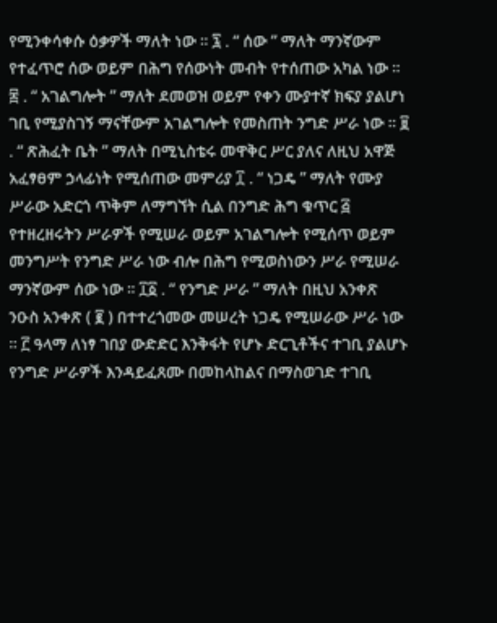የሚንቀሳቀሱ ዕቃዎች ማለት ነው ። ፯ . “ ሰው ” ማለት ማንኛውም የተፈጥሮ ሰው ወይም በሕግ የሰውነት መብት የተሰጠው አካል ነው ። ፰ . “ አገልግሎት ” ማለት ደመወዝ ወይም የቀን ሙያተኛ ክፍያ ያልሆነ ገቢ የሚያስገኝ ማናቸውም አገልግሎት የመስጠት ንግድ ሥራ ነው ። ፱ . “ ጽሕፈት ቤት ” ማለት በሚኒስቴሩ መዋቅር ሥር ያለና ለዚህ አዋጅ አፈፃፀም ኃላፊነት የሚሰጠው መምሪያ ፲ . “ ነጋዴ ” ማለት የሙያ ሥራው አድርጎ ጥቅም ለማግኘት ሲል በንግድ ሕግ ቁጥር ፭ የተዘረዘሩትን ሥራዎች የሚሠራ ወይም አገልግሎት የሚሰጥ ወይም መንግሥት የንግድ ሥራ ነው ብሎ በሕግ የሚወስነውን ሥራ የሚሠራ ማንኛውም ሰው ነው ። ፲፩ . “ የንግድ ሥራ ” ማለት በዚህ አንቀጽ ንዑስ አንቀጽ ( ፪ ) በተተረጎመው መሠረት ነጋዴ የሚሠራው ሥራ ነው ። ፫ ዓላማ ለነፃ ገበያ ውድድር እንቅፋት የሆኑ ድርጊቶችና ተገቢ ያልሆኑ የንግድ ሥራዎች እንዳይፈጸሙ በመከላከልና በማስወገድ ተገቢ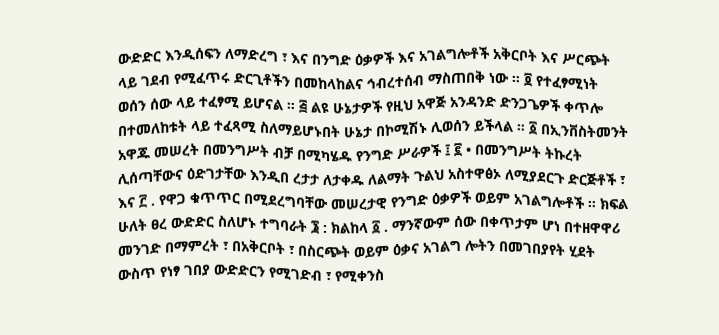ውድድር እንዲሰፍን ለማድረግ ፣ እና በንግድ ዕቃዎች እና አገልግሎቶች አቅርቦት እና ሥርጭት ላይ ገደብ የሚፈጥሩ ድርጊቶችን በመከላከልና ኅብረተሰብ ማስጠበቅ ነው ። ፬ የተፈፃሚነት ወሰን ሰው ላይ ተፈፃሚ ይሆናል ። ፭ ልዩ ሁኔታዎች የዚህ አዋጅ አንዳንድ ድንጋጌዎች ቀጥሎ በተመለከቱት ላይ ተፈጻሚ ስለማይሆኑበት ሁኔታ በኮሚሽኑ ሊወሰን ይችላል ። ፩ በኢንቨስትመንት አዋጁ መሠረት በመንግሥት ብቻ በሚካሄዱ የንግድ ሥራዎች ፤ ፪ • በመንግሥት ትኩረት ሊሰጣቸውና ዕድገታቸው እንዲበ ረታታ ለታቀዱ ለልማት ጉልህ አስተዋፅኦ ለሚያደርጉ ድርጅቶች ፣ እና ፫ . የዋጋ ቁጥጥር በሚደረግባቸው መሠረታዊ የንግድ ዕቃዎች ወይም አገልግሎቶች ። ክፍል ሁለት ፀረ ውድድር ስለሆኑ ተግባራት ፮ : ክልከላ ፩ . ማንኛውም ሰው በቀጥታም ሆነ በተዘዋዋሪ መንገድ በማምረት ፣ በአቅርቦት ፣ በስርጭት ወይም ዕቃና አገልግ ሎትን በመገበያየት ሂደት ውስጥ የነፃ ገበያ ውድድርን የሚገድብ ፣ የሚቀንስ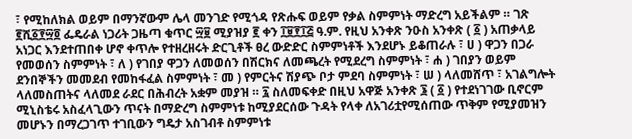፣ የሚከለክል ወይም በማንኛውም ሌላ መንገድ የሚጎዳ የጽሑፍ ወይም የቃል ስምምነት ማድረግ አይችልም ። ገጽ ፪ሺ፩፻፵፬ ፌዴራል ነጋሪት ጋዜጣ ቁጥር ፵፱ ሚያዝያ ፪ ቀን ፲፱፻፲፭ ዓ.ም. የዚህ አንቀጽ ንዑስ አንቀጽ ( ፩ ) አጠቃላይ አነጋር እንደተጠበቀ ሆኖ ቀጥሎ የተዘረዘሩት ድርጊቶች ፀረ ውድድር ስምምነቶች እንደሆኑ ይቆጠራሉ ፣ ሀ ) ዋጋን በጋራ የመወሰን ስምምነት ፣ ለ ) የገበያ ዋጋን ለመወሰን በሽርክና ለመጫረት የሚደረግ ስምምነት ፣ ሐ ) ገበያን ወይም ደንበኞችን መመደብ የመከፋፈል ስምምነት ፣ መ ) የምርትና ሽያጭ ቦታ ምደባ ስምምነት ፣ ሠ ) ላለመሸጥ ፣ አገልግሎት ላለመስጠትና ላለመደ ራደር በሕብረት አቋም መያዝ ። ፯ ስለመፍቀድ በዚህ አዋጅ አንቀጽ ፮ ( ፩ ) የተደነገገው ቢኖርም ሚኒስቴሩ አስፈላጊውን ጥናት በማድረግ ስምምነቱ ከሚያደርሰው ጉዳት የላቀ ለአገሪቷየሚሰጠው ጥቅም የሚያመዝን መሆኑን በማረጋገጥ ተገቢውን ግዴታ አስገብቶ ስምምነቱ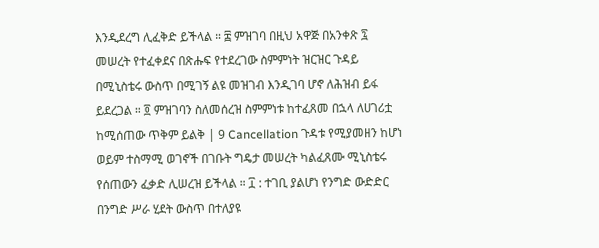እንዲደረግ ሊፈቅድ ይችላል ። ፰ ምዝገባ በዚህ አዋጅ በአንቀጽ ፯ መሠረት የተፈቀደና በጽሑፍ የተደረገው ስምምነት ዝርዝር ጉዳይ በሚኒስቴሩ ውስጥ በሚገኝ ልዩ መዝገብ እንዲገባ ሆኖ ለሕዝብ ይፋ ይደረጋል ። ፬ ምዝገባን ስለመሰረዝ ስምምነቱ ከተፈጸመ በኋላ ለሀገሪቷ ከሚሰጠው ጥቅም ይልቅ | 9 Cancellation ጉዳቱ የሚያመዘን ከሆነ ወይም ተስማሚ ወገኖች በገቡት ግዴታ መሠረት ካልፈጸሙ ሚኒስቴሩ የሰጠውን ፈቃድ ሊሠረዝ ይችላል ። ፲ : ተገቢ ያልሆነ የንግድ ውድድር በንግድ ሥራ ሂደት ውስጥ በተለያዩ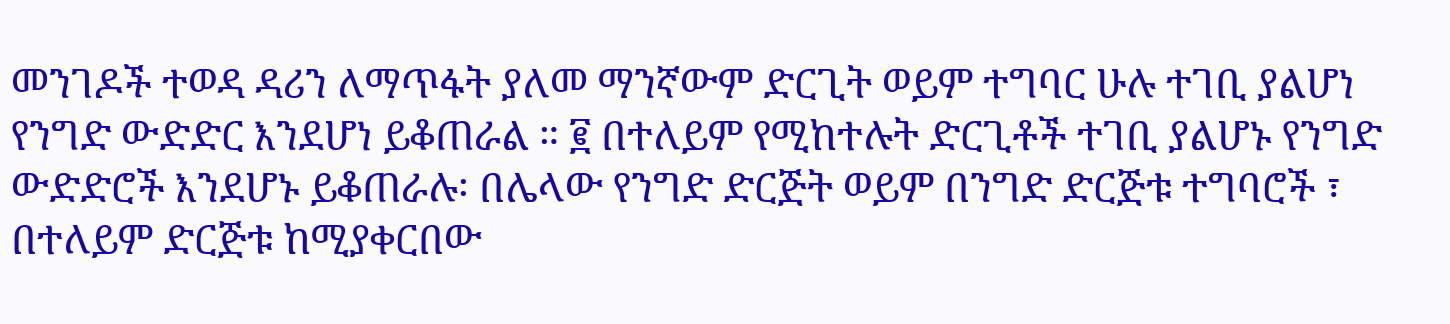መንገዶች ተወዳ ዳሪን ለማጥፋት ያለመ ማንኛውም ድርጊት ወይም ተግባር ሁሉ ተገቢ ያልሆነ የንግድ ውድድር እንደሆነ ይቆጠራል ። ፪ በተለይም የሚከተሉት ድርጊቶች ተገቢ ያልሆኑ የንግድ ውድድሮች እንደሆኑ ይቆጠራሉ፡ በሌላው የንግድ ድርጅት ወይም በንግድ ድርጅቱ ተግባሮች ፣ በተለይም ድርጅቱ ከሚያቀርበው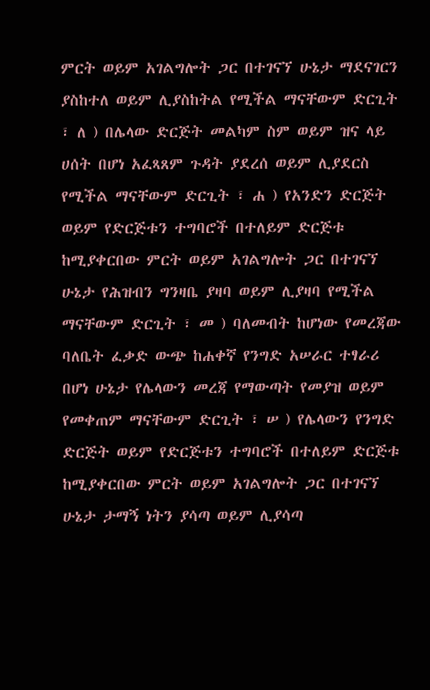ምርት ወይም አገልግሎት ጋር በተገናኘ ሁኔታ ማደናገርን ያስከተለ ወይም ሊያስከትል የሚችል ማናቸውም ድርጊት ፣ ለ ) በሌላው ድርጅት መልካም ስም ወይም ዝና ላይ ሀሰት በሆነ አፈጻጸም ጉዳት ያደረሰ ወይም ሊያደርስ የሚችል ማናቸውም ድርጊት ፣ ሐ ) የአንድን ድርጅት ወይም የድርጅቱን ተግባሮች በተለይም ድርጅቱ ከሚያቀርበው ምርት ወይም አገልግሎት ጋር በተገናኘ ሁኔታ የሕዝብን ግንዛቤ ያዛባ ወይም ሊያዛባ የሚችል ማናቸውም ድርጊት ፣ መ ) ባለመብት ከሆነው የመረጃው ባለቤት ፈቃድ ውጭ ከሐቀኛ የንግድ አሠራር ተፃራሪ በሆነ ሁኔታ የሌላውን መረጃ የማውጣት የመያዝ ወይም የመቀጠም ማናቸውም ድርጊት ፣ ሠ ) የሌላውን የንግድ ድርጅት ወይም የድርጅቱን ተግባሮች በተለይም ድርጅቱ ከሚያቀርበው ምርት ወይም አገልግሎት ጋር በተገናኘ ሁኔታ ታማኝ ነትን ያሳጣ ወይም ሊያሳጣ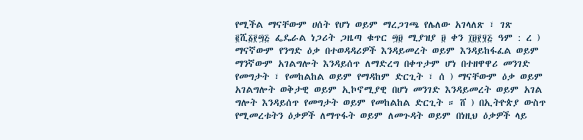የሚችል ማናቸውም ሀሰት የሆነ ወይም ማረጋገጫ የሌለው አገላለጽ ፣ ገጽ ፪ሺ፩፻፵፭ ፌዴራል ነጋሪት ጋዜጣ ቁጥር ፵፱ ሚያዝያ ፱ ቀን ፲፱፻፶፭ ዓም : ረ ) ማናኛውም የንግድ ዕቃ በተወዳዳሪዎች እንዳይመረት ወይም እንዳይከፋፈል ወይም ማንኛውም አገልግሎት እንዳይሰጥ ለማድረግ በቀጥታም ሆነ በተዘዋዋሪ መንገድ የመግታት ፣ የመከልከል ወይም የማዳከም ድርጊት ፣ ሰ ) ማናቸውም ዕቃ ወይም አገልግሎት ወቅታዊ ወይም ኢኮኖሚያዊ በሆነ መንገድ እንዳይመረት ወይም አገል ግሎት እንዳይሰጥ የመግታት ወይም የመከልከል ድርጊት ። ሸ ) በኢትዮጵያ ውስጥ የሚመረቱትን ዕቃዎች ለማጥፋት ወይም ለመጉዳት ወይም በነዚህ ዕቃዎች ላይ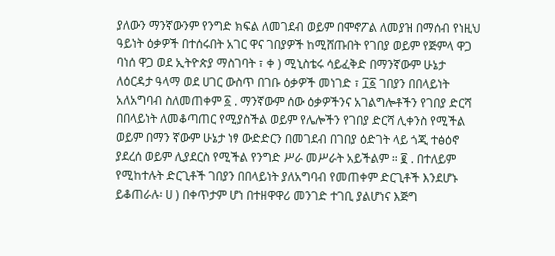ያለውን ማንኛውንም የንግድ ክፍል ለመገደብ ወይም በሞኖፖል ለመያዝ በማሰብ የነዚህ ዓይነት ዕቃዎች በተሰሩበት አገር ዋና ገበያዎች ከሚሸጡበት የገበያ ወይም የጅምላ ዋጋ ባነሰ ዋጋ ወደ ኢትዮጵያ ማስገባት ፣ ቀ ) ሚኒስቴሩ ሳይፈቅድ በማንኛውም ሁኔታ ለዕርዳታ ዓላማ ወደ ሀገር ውስጥ በገቡ ዕቃዎች መነገድ ፣ ፲፩ ገበያን በበላይነት አለአግባብ ስለመጠቀም ፩ . ማንኛውም ሰው ዕቃዎችንና አገልግሎቶችን የገበያ ድርሻ በበላይነት ለመቆጣጠር የሚያስችል ወይም የሌሎችን የገበያ ድርሻ ሊቀንስ የሚችል ወይም በማን ኛውም ሁኔታ ነፃ ውድድርን በመገደብ በገበያ ዕድገት ላይ ጎጂ ተፅዕኖ ያደረሰ ወይም ሊያደርስ የሚችል የንግድ ሥራ መሥራት አይችልም ። ፪ . በተለይም የሚከተሉት ድርጊቶች ገበያን በበላይነት ያለአግባብ የመጠቀም ድርጊቶች እንደሆኑ ይቆጠራሉ፡ ሀ ) በቀጥታም ሆነ በተዘዋዋሪ መንገድ ተገቢ ያልሆነና እጅግ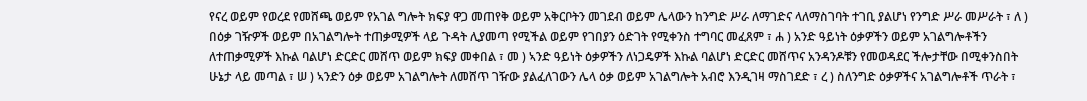የናረ ወይም የወረደ የመሸጫ ወይም የአገል ግሎት ክፍያ ዋጋ መጠየቅ ወይም አቅርቦትን መገደብ ወይም ሌላውን ከንግድ ሥራ ለማገድና ላለማስገባት ተገቢ ያልሆነ የንግድ ሥራ መሥራት ፣ ለ ) በዕቃ ገዥዎች ወይም በአገልግሎት ተጠቃሚዎች ላይ ጉዳት ሊያመጣ የሚችል ወይም የገበያን ዕድገት የሚቀንስ ተግባር መፈጸም ፣ ሐ ) አንድ ዓይነት ዕቃዎችን ወይም አገልግሎቶችን ለተጠቃሚዎች እኩል ባልሆነ ድርድር መሸጥ ወይም ክፍያ መቀበል ፣ መ ) ኣንድ ዓይነት ዕቃዎችን ለነጋዴዎች እኩል ባልሆነ ድርድር መሸጥና አንዳንዶቹን የመወዳደር ችሎታቸው በሚቀንስበት ሁኔታ ላይ መጣል ፣ ሠ ) ኣንድን ዕቃ ወይም አገልግሎት ለመሸጥ ገዥው ያልፈለገውን ሌላ ዕቃ ወይም አገልግሎት አብሮ እንዲገዛ ማስገደድ ፣ ረ ) ስለንግድ ዕቃዎችና አገልግሎቶች ጥራት ፣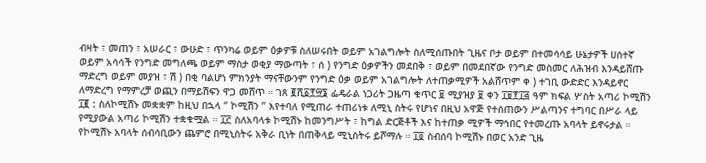ብዛት ፣ መጠን ፣ አሠራር ፣ ውሁድ ፣ ጥንካሬ ወይም ዕቃዎቹ ስለሠሩበት ወይም አገልግሎት ስለሚሰጡበት ጊዜና ቦታ ወይም በተመሳሳይ ሁኔታዎች ሀሰተኛ ወይም አሳሳች የንግድ መግለጫ ወይም ማስታ ወቂያ ማውጣት ፣ ሰ ) የንግድ ዕቃዎችን መደበቅ ፣ ወይም በመደበኛው የንግድ መስመር ለሕዝብ እንዳይሸጡ ማድረግ ወይም መያዝ ፣ ሽ ) በቂ ባልሆነ ምክንያት ማናቸውንም የንግድ ዕቃ ወይም አገልግሎት ለተጠቃሚዎች አልሸጥም ቀ ) ተገቢ ውድድር እንዳይኖር ለማድረግ የማምረቻ ወጪን በማይሽፍን ዋጋ መሸጥ ። ገጸ ፪ሺ፩፻፵፮ ፌዴራል ነጋሪት ጋዜጣ ቁጥር ፱ ሚያዝያ ፱ ቀን ፲፱፻፲፭ ዓም ክፍል ሦስት አጣሪ ኮሚሽን ፲፪ : ስለኮሚሽኑ መቋቋም ከዚህ በኋላ “ ኮሚሽን ” እየተባለ የሚጠራ ተጠሪነቱ ለሚኒ ስትሩ የሆነና በዚህ አዋጅ የተሰጠውን ሥልጣንና ተግባር በሥራ ላይ የሚያውል አጣሪ ኮሚሽን ተቋቁሟል ። ፲፫ ስለአባላቱ ኮሚሽኑ ከመንግሥት ፣ ከግል ድርጅቶች እና ከተጠቃ ሚዎች ማኅበር የተመረጡ አባላት ይኖሩታል ። የኮሚሽኑ አባላት ሰብሳቢውን ጨምሮ በሚኒስትሩ አቅራ ቢነት በጠቅላይ ሚኒስትሩ ይሾማሉ ። ፲፬ ስብሰባ ኮሚሽኑ በወር አንድ ጊዜ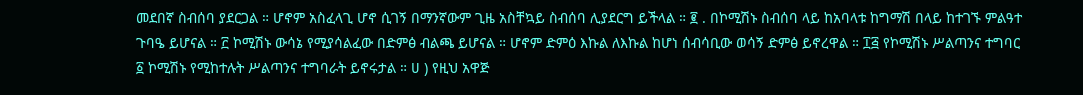መደበኛ ስብሰባ ያደርጋል ። ሆኖም አስፈላጊ ሆኖ ሲገኝ በማንኛውም ጊዜ አስቸኳይ ስብሰባ ሊያደርግ ይችላል ። ፪ . በኮሚሽኑ ስብሰባ ላይ ከአባላቱ ከግማሽ በላይ ከተገኙ ምልዓተ ጉባዔ ይሆናል ። ፫ ኮሚሽኑ ውሳኔ የሚያሳልፈው በድምፅ ብልጫ ይሆናል ። ሆኖም ድምዕ እኩል ለእኩል ከሆነ ሰብሳቢው ወሳኝ ድምፅ ይኖረዋል ። ፲፭ የኮሚሽኑ ሥልጣንና ተግባር ፩ ኮሚሽኑ የሚከተሉት ሥልጣንና ተግባራት ይኖሩታል ። ሀ ) የዚህ አዋጅ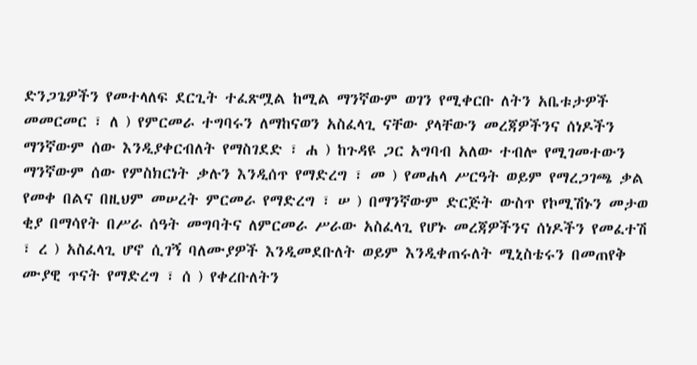ድንጋጌዎችን የመተላለፍ ደርጊት ተፈጽሟል ከሚል ማንኛውም ወገን የሚቀርቡ ለትን አቤቱታዎች መመርመር ፣ ለ ) የምርመራ ተግባሩን ለማከናወን አስፈላጊ ናቸው ያላቸውን መረጃዎችንና ሰነዶችን ማንኛውም ሰው እንዲያቀርብለት የማስገደድ ፣ ሐ ) ከጉዳዩ ጋር አግባብ አለው ተብሎ የሚገመተውን ማንኛውም ሰው የምስክርነት ቃሉን እንዲሰጥ የማድረግ ፣ መ ) የመሐላ ሥርዓት ወይም የማረጋገጫ ቃል የመቀ በልና በዚህም መሠረት ምርመራ የማድረግ ፣ ሠ ) በማንኛውም ድርጅት ውስጥ የኮሚሽኑን መታወ ቂያ በማሳየት በሥራ ሰዓት መግባትና ለምርመራ ሥራው አስፈላጊ የሆኑ መረጃዎችንና ሰነዶችን የመፈተሽ ፣ ረ ) አስፈላጊ ሆኖ ሲገኝ ባለሙያዎች እንዲመደቡለት ወይም እንዲቀጠሩለት ሚኒስቴሩን በመጠየቅ ሙያዊ ጥናት የማድረግ ፣ ሰ ) የቀረቡለትን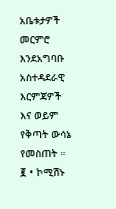አቤቱታዎች መርምሮ እንደአግባቡ አስተዳደራዊ እርምጃዎች እና ወይም የቅጣት ውሳኔ የመስጠት ። ፪ • ኮሚሽኑ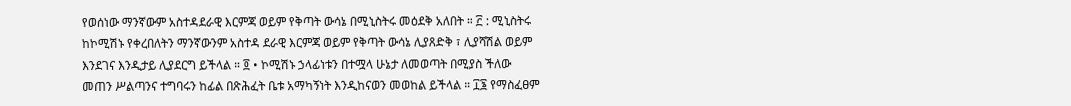የወሰነው ማንኛውም አስተዳደራዊ እርምጃ ወይም የቅጣት ውሳኔ በሚኒስትሩ መዕደቅ አለበት ። ፫ : ሚኒስትሩ ከኮሚሽኑ የቀረበለትን ማንኛውንም አስተዳ ደራዊ እርምጃ ወይም የቅጣት ውሳኔ ሊያጸድቅ ፣ ሊያሻሽል ወይም እንደገና እንዲታይ ሊያደርግ ይችላል ። ፬ • ኮሚሽኑ ኃላፊነቱን በተሟላ ሁኔታ ለመወጣት በሚያስ ችለው መጠን ሥልጣንና ተግባሩን ከፊል በጽሕፈት ቤቱ አማካኝነት እንዲከናወን መወከል ይችላል ። ፲፮ የማስፈፀም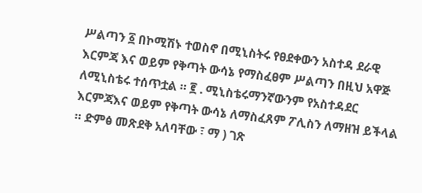ሥልጣን ፩ በኮሚሽኑ ተወስኖ በሚኒስትሩ የፀደቀውን አስተዳ ደራዊ እርምጃ እና ወይም የቅጣት ውሳኔ የማስፈፀም ሥልጣን በዚህ አዋጅ ለሚኒስቴሩ ተሰጥቷል ። ፪ . ሚኒስቴሩማንኛውንም የአስተዳደር እርምጃእና ወይም የቅጣት ውሳኔ ለማስፈጸም ፖሊስን ለማዘዝ ይችላል ። ድምፅ መጽደቅ አለባቸው ፣ ማ ) ገጽ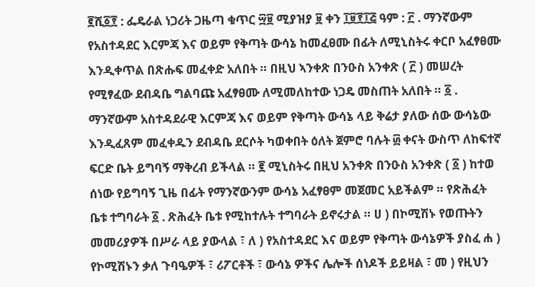፪ሺ፩፻ : ፌዴራል ነጋሪት ጋዜጣ ቁጥር ፵፱ ሚያዝያ ፱ ቀን ፲፱፻፲፭ ዓም : ፫ . ማንኛውም የአስተዳደር እርምጃ እና ወይም የቅጣት ውሳኔ ከመፈፀሙ በፊት ለሚኒስትሩ ቀርቦ አፈፃፀሙ እንዲቀጥል በጽሑፍ መፈቀድ አለበት ። በዚህ ኣንቀጽ በንዑስ አንቀጽ ( ፫ ) መሠረት የሚፃፈው ደብዳቤ ግልባጩ አፈፃፀሙ ለሚመለከተው ነጋዴ መስጠት አለበት ። ፩ . ማንኛውም አስተዳደራዊ እርምጃ እና ወይም የቅጣት ውሳኔ ላይ ቅሬታ ያለው ሰው ውሳኔው እንዲፈጸም መፈቀዱን ደብዳቤ ደርሶት ካወቀበት ዕለት ጀምሮ ባሉት ፴ ቀናት ውስጥ ለከፍተኛ ፍርድ ቤት ይግባኝ ማቅረብ ይችላል ። ፪ ሚኒስትሩ በዚህ አንቀጽ በንዑስ አንቀጽ ( ፩ ) ከተወ ሰነው የይግባኝ ጊዜ በፊት የማንኛውንም ውሳኔ አፈፃፀም መጀመር አይችልም ። የጽሕፈት ቤቱ ተግባራት ፩ . ጽሕፈት ቤቱ የሚከተሉት ተግባራት ይኖሩታል ። ሀ ) በኮሚሽኑ የወጡትን መመሪያዎች በሥራ ላይ ያውላል ፣ ለ ) የአስተዳደር እና ወይም የቅጣት ውሳኔዎች ያስፈ ሐ ) የኮሚሽኑን ቃለ ጉባዔዎች ፣ ሪፖርቶች ፣ ውሳኔ ዎችና ሌሎች ሰነዶች ይይዛል ፣ መ ) የዚህን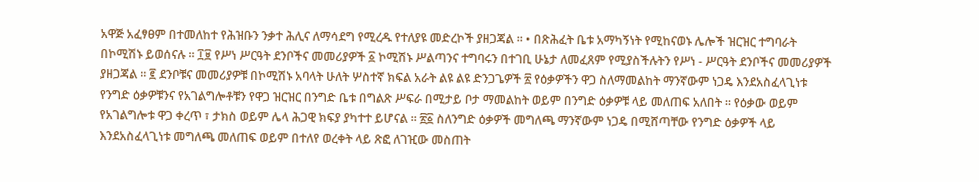አዋጅ አፈፃፀም በተመለከተ የሕዝቡን ንቃተ ሕሊና ለማሳደግ የሚረዱ የተለያዩ መድረኮች ያዘጋጃል ። • በጽሕፈት ቤቱ አማካኝነት የሚከናወኑ ሌሎች ዝርዝር ተግባራት በኮሚሽኑ ይወሰናሉ ። ፲፱ የሥነ ሥርዓት ደንቦችና መመሪያዎች ፩ ኮሚሽኑ ሥልጣንና ተግባሩን በተገቢ ሁኔታ ለመፈጸም የሚያስችሉትን የሥነ - ሥርዓት ደንቦችና መመሪያዎች ያዘጋጃል ። ፪ ደንቦቹና መመሪያዎቹ በኮሚሽኑ አባላት ሁለት ሦስተኛ ክፍል አራት ልዩ ልዩ ድንጋጌዎች ፳ የዕቃዎችን ዋጋ ስለማመልከት ማንኛውም ነጋዴ እንደአስፈላጊነቱ የንግድ ዕቃዎቹንና የአገልግሎቶቹን የዋጋ ዝርዝር በንግድ ቤቱ በግልጽ ሥፍራ በሚታይ ቦታ ማመልከት ወይም በንግድ ዕቃዎቹ ላይ መለጠፍ አለበት ። የዕቃው ወይም የአገልግሎቱ ዋጋ ቀረጥ ፣ ታክስ ወይም ሌላ ሕጋዊ ክፍያ ያካተተ ይሆናል ። ፳፩ ስለንግድ ዕቃዎች መግለጫ ማንኛውም ነጋዴ በሚሸጣቸው የንግድ ዕቃዎች ላይ እንደአስፈላጊነቱ መግለጫ መለጠፍ ወይም በተለየ ወረቀት ላይ ጽፎ ለገዢው መስጠት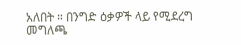አለበት ። በንግድ ዕቃዎች ላይ የሚደረግ መግለጫ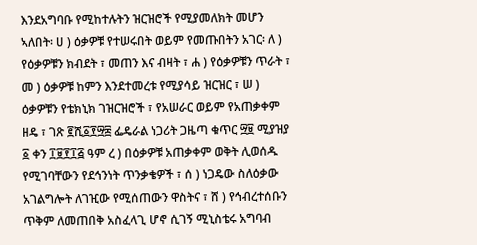እንደአግባቡ የሚከተሉትን ዝርዝሮች የሚያመለክት መሆን ኣለበት፡ ሀ ) ዕቃዎቹ የተሠሩበት ወይም የመጡበትን አገር፡ ለ ) የዕቃዎቹን ክብደት ፣ መጠን እና ብዛት ፣ ሐ ) የዕቃዎቹን ጥራት ፣ መ ) ዕቃዎቹ ከምን እንደተመረቱ የሚያሳይ ዝርዝር ፣ ሠ ) ዕቃዎቹን የቴክኒክ ገዝርዝሮች ፣ የአሠራር ወይም የአጠቃቀም ዘዴ ፣ ገጽ ፪ሺ፩፻፵፰ ፌዴራል ነጋሪት ጋዜጣ ቁጥር ፵፱ ሚያዝያ ፩ ቀን ፲፱፻፲፭ ዓም ረ ) በዕቃዎቹ አጠቃቀም ወቅት ሊወሰዱ የሚገባቸውን የደኅንነት ጥንቃቄዎች ፣ ሰ ) ነጋዴው ስለዕቃው አገልግሎት ለገዢው የሚሰጠውን ዋስትና ፣ ሸ ) የኅብረተሰቡን ጥቅም ለመጠበቅ አስፈላጊ ሆኖ ሲገኝ ሚኒስቴሩ አግባብ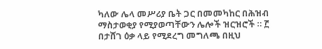ካለው ሌላ መሥሪያ ቤት ጋር በመመካከር በሕዝብ ማስታወቂያ የሚያወጣቸውን ሌሎች ዝርዝሮች ። ፫ በታሸገ ዕቃ ላይ የሚደረግ መግለጫ በዚህ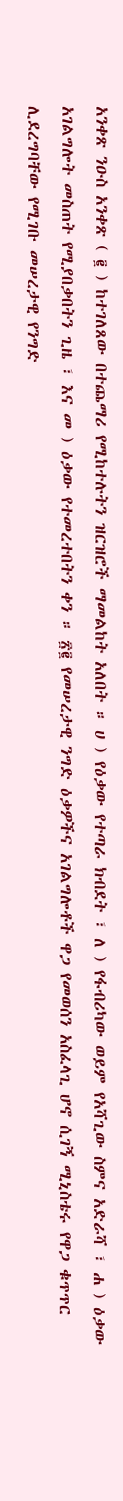አንቀጽ ንዑስ አንቀጽ ( ፪ ) ከተገለጸው በተጨማሪ የሚከተሉትን ዝርዝሮች ማመልከት አለበት ። ሀ ) የዕቃው የተጣራ ክብደት ፣ ለ ) የፋብሪካው ወይም የአሻጊው ስምና አድራሻ ፣ ሐ ) ዕቃው አገልግሎት መስጠት የሚያበቃበትን ጊዜ ፣ እና መ ) ዕቃው የተመረተበትን ቀን ። ፳፪ የመሠረታዊ ንግድ ዕቃዎችና አገልግሎቶች ዋጋ የመወሰን አስፈላጊ ሆኖ ሲገኝ ሚኒስቴሩ የዋጋ ቁጥጥር ሊደረግባቸው የሚገቡ መሠረታዊ የንግድ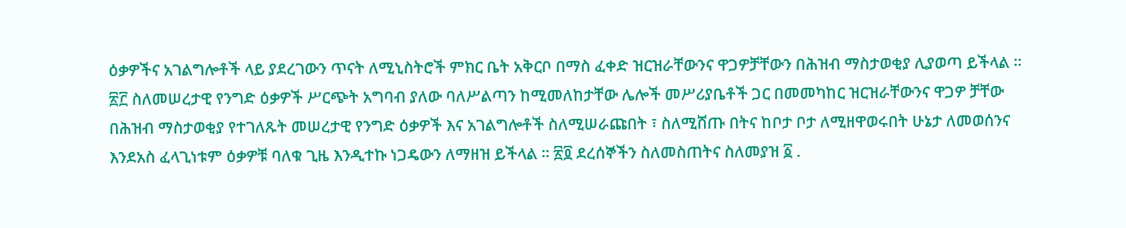ዕቃዎችና አገልግሎቶች ላይ ያደረገውን ጥናት ለሚኒስትሮች ምክር ቤት አቅርቦ በማስ ፈቀድ ዝርዝራቸውንና ዋጋዎቻቸውን በሕዝብ ማስታወቂያ ሊያወጣ ይችላል ። ፳፫ ስለመሠረታዊ የንግድ ዕቃዎች ሥርጭት አግባብ ያለው ባለሥልጣን ከሚመለከታቸው ሌሎች መሥሪያቤቶች ጋር በመመካከር ዝርዝራቸውንና ዋጋዎ ቻቸው በሕዝብ ማስታወቂያ የተገለጹት መሠረታዊ የንግድ ዕቃዎች እና አገልግሎቶች ስለሚሠራጩበት ፣ ስለሚሸጡ በትና ከቦታ ቦታ ለሚዘዋወሩበት ሁኔታ ለመወሰንና እንደአስ ፈላጊነቱም ዕቃዎቹ ባለቁ ጊዜ እንዲተኩ ነጋዴውን ለማዘዝ ይችላል ። ፳፬ ደረሰኞችን ስለመስጠትና ስለመያዝ ፩ .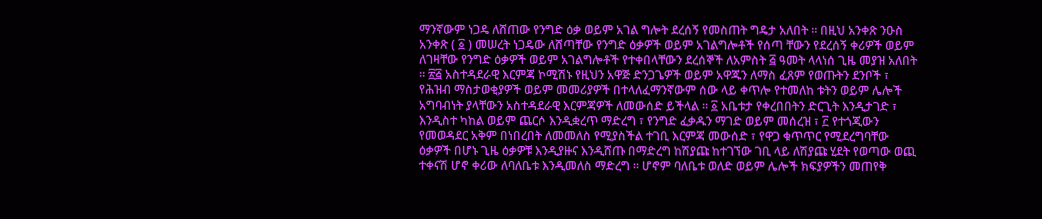ማንኛውም ነጋዴ ለሸጠው የንግድ ዕቃ ወይም አገል ግሎት ደረሰኝ የመስጠት ግዴታ አለበት ። በዚህ አንቀጽ ንዑስ አንቀጽ ( ፩ ) መሠረት ነጋዴው ለሸጣቸው የንግድ ዕቃዎች ወይም አገልግሎቶች የሰጣ ቸውን የደረሰኝ ቀሪዎች ወይም ለገዛቸው የንግድ ዕቃዎች ወይም አገልግሎቶች የተቀበላቸውን ደረሰኞች ለአምስት ፭ ዓመት ላላነሰ ጊዜ መያዝ አለበት ። ፳፭ አስተዳደራዊ እርምጃ ኮሚሽኑ የዚህን አዋጅ ድንጋጌዎች ወይም አዋጁን ለማስ ፈጸም የወጡትን ደንቦች ፣ የሕዝብ ማስታወቂያዎች ወይም መመሪያዎች በተላለፈማንኛውም ሰው ላይ ቀጥሎ የተመለከ ቱትን ወይም ሌሎች አግባብነት ያላቸውን አስተዳደራዊ እርምጃዎች ለመውሰድ ይችላል ። ፩ አቤቱታ የቀረበበትን ድርጊት እንዲታገድ ፣ እንዲስተ ካከል ወይም ጨርሶ እንዲቋረጥ ማድረግ ፣ የንግድ ፈቃዱን ማገድ ወይም መሰረዝ ፣ ፫ የተጎጂውን የመወዳደር አቅም በነበረበት ለመመለስ የሚያስችል ተገቢ እርምጃ መውሰድ ፣ የዋጋ ቁጥጥር የሚደረግባቸው ዕቃዎች በሆኑ ጊዜ ዕቃዎቹ እንዲያዙና እንዲሸጡ በማድረግ ከሽያጩ ከተገኘው ገቢ ላይ ለሽያጩ ሂደት የወጣው ወጪ ተቀናሽ ሆኖ ቀሪው ለባለቤቱ እንዲመለስ ማድረግ ። ሆኖም ባለቤቱ ወለድ ወይም ሌሎች ክፍያዎችን መጠየቅ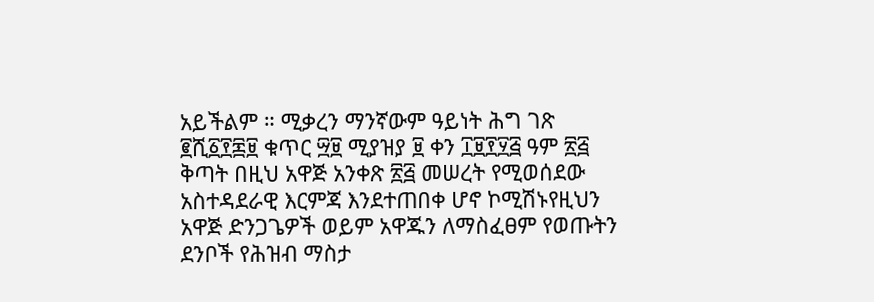አይችልም ። ሚቃረን ማንኛውም ዓይነት ሕግ ገጽ ፪ሺ፩፻፷፱ ቁጥር ፵፱ ሚያዝያ ፱ ቀን ፲፱፻፶፭ ዓም ፳፭ ቅጣት በዚህ አዋጅ አንቀጽ ፳፭ መሠረት የሚወሰደው አስተዳደራዊ እርምጃ እንደተጠበቀ ሆኖ ኮሚሽኑየዚህን አዋጅ ድንጋጌዎች ወይም አዋጁን ለማስፈፀም የወጡትን ደንቦች የሕዝብ ማስታ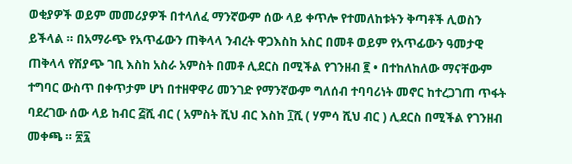ወቂያዎች ወይም መመሪያዎች በተላለፈ ማንኛውም ሰው ላይ ቀጥሎ የተመለከቱትን ቅጣቶች ሊወስን ይችላል ። በአማራጭ የአጥፊውን ጠቅላላ ንብረት ዋጋእስከ አስር በመቶ ወይም የአጥፊውን ዓመታዊ ጠቅላላ የሽያጭ ገቢ እስከ አስራ አምስት በመቶ ሊደርስ በሚችል የገንዘብ ፪ • በተከለከለው ማናቸውም ተግባር ውስጥ በቀጥታም ሆነ በተዘዋዋሪ መንገድ የማንኛውም ግለሰብ ተባባሪነት መኖር ከተረጋገጠ ጥፋት ባደረገው ሰው ላይ ከብር ፭ሺ ብር ( አምስት ሺህ ብር እስከ ፲ሺ ( ሃምሳ ሺህ ብር ) ሊደርስ በሚችል የገንዘብ መቀጫ ። ፳፯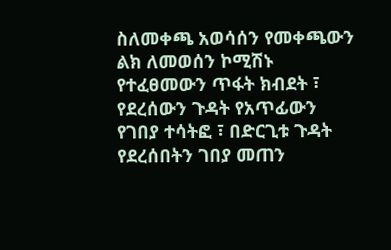ስለመቀጫ አወሳሰን የመቀጫውን ልክ ለመወሰን ኮሚሽኑ የተፈፀመውን ጥፋት ክብደት ፣ የደረሰውን ጉዳት የአጥፊውን የገበያ ተሳትፎ ፣ በድርጊቱ ጉዳት የደረሰበትን ገበያ መጠን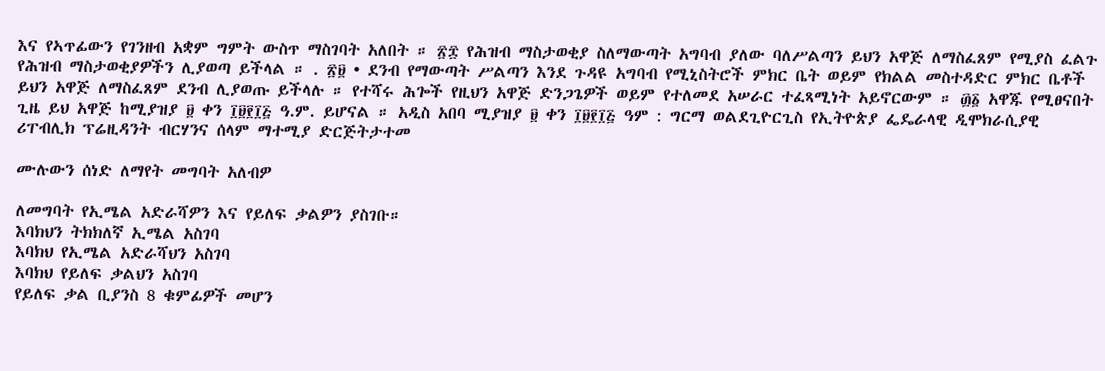እና የኣጥፊውን የገንዘብ አቋም ግምት ውስጥ ማስገባት አለበት ። ፳፰ የሕዝብ ማስታወቂያ ስለማውጣት አግባብ ያለው ባለሥልጣን ይህን አዋጅ ለማስፈጸም የሚያስ ፈልጉ የሕዝብ ማስታወቂያዎችን ሊያወጣ ይችላል ። . ፳፱ • ደንብ የማውጣት ሥልጣን እንደ ጉዳዩ አግባብ የሚኒስትሮች ምክር ቤት ወይም የክልል መስተዳድር ምክር ቤቶች ይህን አዋጅ ለማስፈጸም ደንብ ሊያወጡ ይችላሉ ። የተሻሩ ሕጐች የዚህን አዋጅ ድንጋጌዎች ወይም የተለመደ አሠራር ተፈጻሚነት አይኖርውም ። ፴፩ አዋጁ የሚፀናበት ጊዜ ይህ አዋጅ ከሚያዝያ ፱ ቀን ፲፱፻፲፭ ዓ.ም. ይሆናል ። አዲስ አበባ ሚያዝያ ፱ ቀን ፲፱፻፲፭ ዓም : ግርማ ወልደጊዮርጊስ የኢትዮጵያ ፌዴራላዊ ዲሞክራሲያዊ ሪፐብሊክ ፕሬዚዳንት ብርሃንና ሰላም ማተሚያ ድርጅትታተመ

ሙሉውን ሰነድ ለማየት መግባት አለብዎ

ለመግባት የኢሜል አድራሻዎን እና የይለፍ ቃልዎን ያስገቡ።
እባክህን ትክክለኛ ኢሜል አስገባ
እባክህ የኢሜል አድራሻህን አስገባ
እባክህ የይለፍ ቃልህን አስገባ
የይለፍ ቃል ቢያንስ 8 ቁምፊዎች መሆን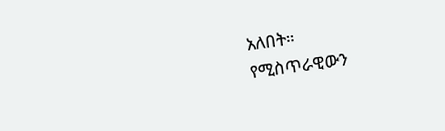አለበት።
የሚስጥራዊውን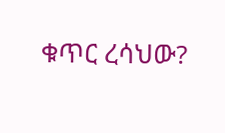ቁጥር ረሳህው?